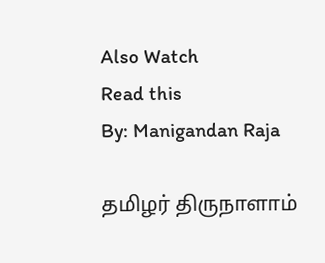Also Watch
Read this
By: Manigandan Raja

தமிழர் திருநாளாம்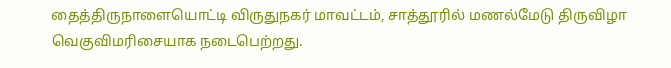தைத்திருநாளையொட்டி விருதுநகர் மாவட்டம், சாத்தூரில் மணல்மேடு திருவிழா வெகுவிமரிசையாக நடைபெற்றது.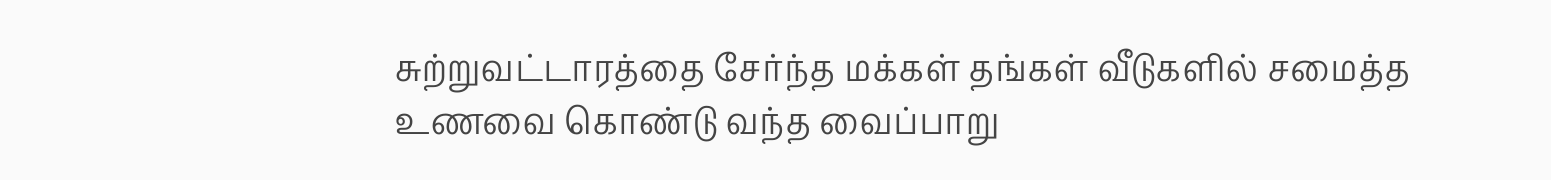சுற்றுவட்டாரத்தை சேர்ந்த மக்கள் தங்கள் வீடுகளில் சமைத்த உணவை கொண்டு வந்த வைப்பாறு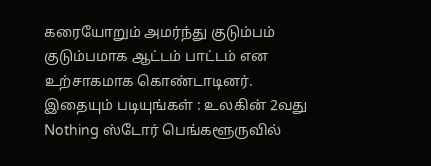கரையோறும் அமர்ந்து குடும்பம் குடும்பமாக ஆட்டம் பாட்டம் என உற்சாகமாக கொண்டாடினர்.
இதையும் படியுங்கள் : உலகின் 2வது Nothing ஸ்டோர் பெங்களூருவில்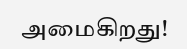அமைகிறது!